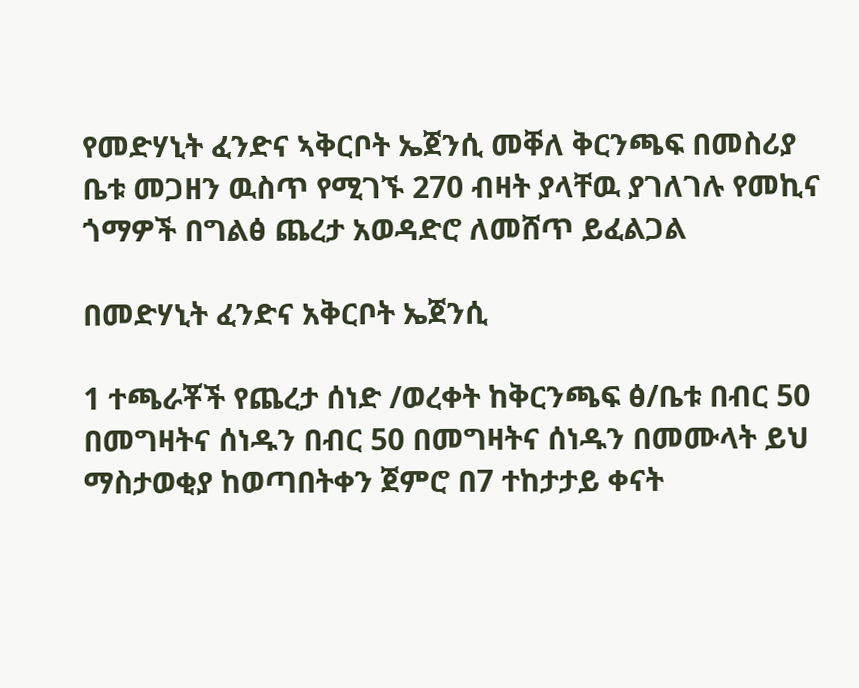የመድሃኒት ፈንድና ኣቅርቦት ኤጀንሲ መቐለ ቅርንጫፍ በመስሪያ ቤቱ መጋዘን ዉስጥ የሚገኙ 270 ብዛት ያላቸዉ ያገለገሉ የመኪና ጎማዎች በግልፅ ጨረታ አወዳድሮ ለመሸጥ ይፈልጋል

በመድሃኒት ፈንድና አቅርቦት ኤጀንሲ

1 ተጫራቾች የጨረታ ሰነድ /ወረቀት ከቅርንጫፍ ፅ/ቤቱ በብር 50 በመግዛትና ሰነዱን በብር 50 በመግዛትና ሰነዱን በመሙላት ይህ ማስታወቂያ ከወጣበትቀን ጀምሮ በ7 ተከታታይ ቀናት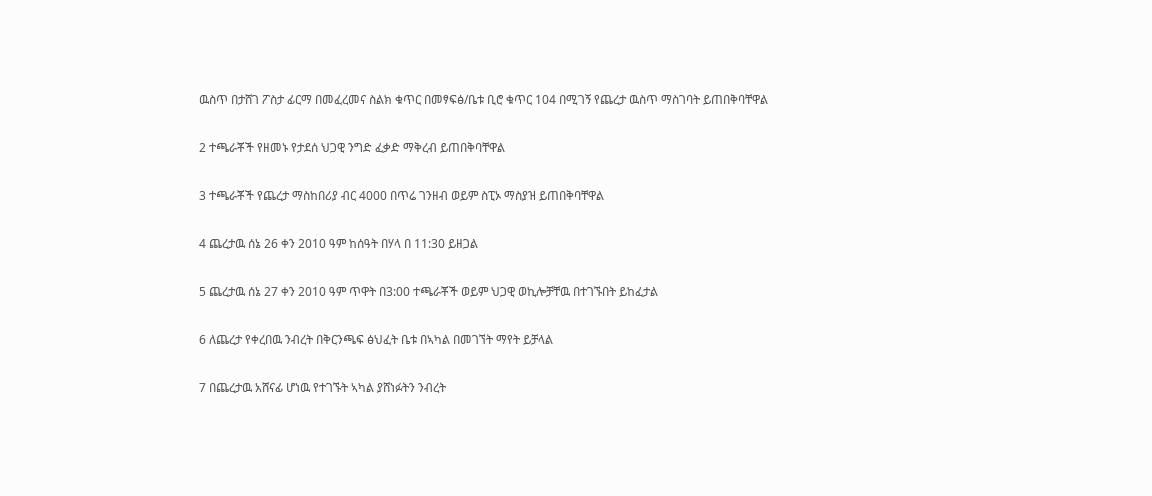ዉስጥ በታሸገ ፖስታ ፊርማ በመፈረመና ስልክ ቁጥር በመፃፍፅ/ቤቱ ቢሮ ቁጥር 104 በሚገኝ የጨረታ ዉስጥ ማስገባት ይጠበቅባቸዋል

2 ተጫራቾች የዘመኑ የታደሰ ህጋዊ ንግድ ፈቃድ ማቅረብ ይጠበቅባቸዋል

3 ተጫራቾች የጨረታ ማስከበሪያ ብር 4000 በጥሬ ገንዘብ ወይም ስፒኦ ማስያዝ ይጠበቅባቸዋል

4 ጨረታዉ ሰኔ 26 ቀን 2010 ዓም ከሰዓት በሃላ በ 11:30 ይዘጋል

5 ጨረታዉ ሰኔ 27 ቀን 2010 ዓም ጥዋት በ3:00 ተጫራቾች ወይም ህጋዊ ወኪሎቻቸዉ በተገኙበት ይከፈታል

6 ለጨረታ የቀረበዉ ንብረት በቅርንጫፍ ፅህፈት ቤቱ በኣካል በመገኘት ማየት ይቻላል

7 በጨረታዉ አሸናፊ ሆነዉ የተገኙት ኣካል ያሸነፉትን ንብረት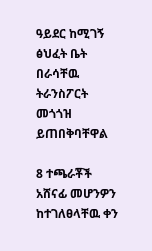ዓይደር ከሚገኝ ፅህፈት ቤት በራሳቸዉ ትራንስፖርት መጎጎዝ ይጠበቅባቸዋል

8 ተጫራቾች አሸናፊ መሆንዎን ከተገለፀላቸዉ ቀን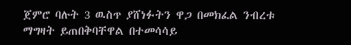ጀምሮ ባሉት 3 ዉስጥ ያሸነፉትን ዋጋ በመክፈል ንብረቱ ማግዛት ይጠበቅባቸዋል በተመሳሳይ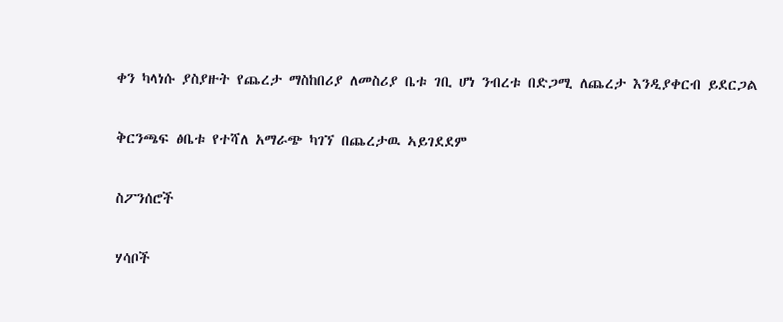ቀን ካላነሱ ያስያዙት የጨረታ ማስከበሪያ ለመስሪያ ቤቱ ገቢ ሆነ ንብረቱ በድጋሚ ለጨረታ እንዲያቀርብ ይደርጋል

ቅርንጫፍ ፅቤቱ የተሻለ አማራጭ ካገኘ በጨረታዉ ኣይገደደም

ስፖንሰሮች

ሃሳቦች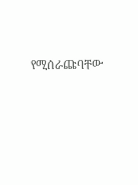የሚሰራጩባቸው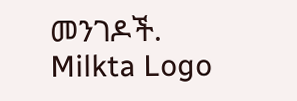መንገዶች.
Milkta Logo